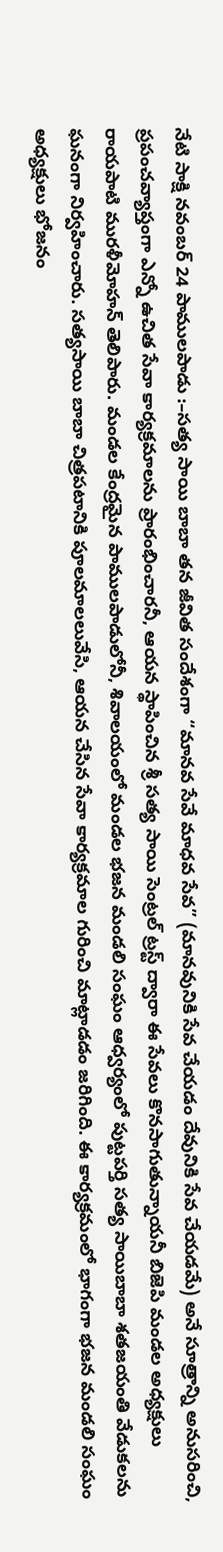నేటి సాక్షి నవంబర్ 24 పాములపాడు :–సత్య సాయి బాబా తన జీవిత సందేశంగా “మానవ సేవే మాధవ సేవ” (మానవునికి సేవ చేయడం దేవునికి సేవ చేయడమే) అనే సూత్రాన్ని అనుసరించి, ప్రపంచవ్యాప్తంగా ఎన్నో ఉచిత సేవా కార్యక్రమాలను ప్రారంభించారనీ, ఆయన స్థాపించిన శ్రీ సత్య సాయి సెంట్రల్ ట్రస్ట్ ద్వారా ఈ సేవలు కొనసాగుతున్నాయనీ బిజెపి మండల అధ్యక్షులు రాయపాటి మురళీమోహన్ తెలిపారు. మండల కేంద్రమైన పాములపాడులోనీ, శివాలయంలో మండల భజన మండలి సంఘం ఆధ్వర్యంలో పుట్టపర్తి సత్య సాయిబాబా శతజయంతి వేడుకలను ఘనంగా నిర్వహించారు. సత్యసాయి బాబా చిత్రపటానికి పూలమాలలువేసి, ఆయన చేసిన సేవా కార్యక్రమాల గురించి మాట్లాడడం జరిగింది. ఈ కార్యక్రమంలో భాగంగా భజన మండలి సంఘం అధ్యక్షులు భోజనం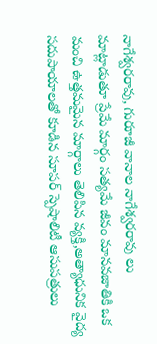నాగేశ్వరరావు, గురూజీ వానాల నాగేశ్వరరావు లు మాట్లాడుతూ ప్రేమే మార్గం సత్యమే జీవం మానవజాతికి ఒక మంచి ఉత్తమమైన మార్గాలు తెలిపిన వ్యక్తి,అత్యాధునిక వైద్య సదుపాయాలతో కూడిన సూపర్ స్పెషాలిటీ ఆసుపత్రులు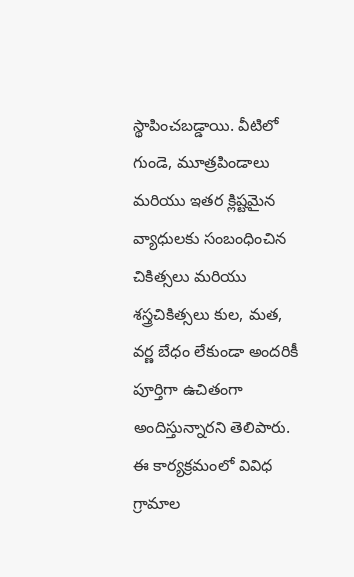స్థాపించబడ్డాయి. వీటిలో గుండె, మూత్రపిండాలు మరియు ఇతర క్లిష్టమైన వ్యాధులకు సంబంధించిన చికిత్సలు మరియు శస్త్రచికిత్సలు కుల, మత, వర్ణ బేధం లేకుండా అందరికీ పూర్తిగా ఉచితంగా అందిస్తున్నారని తెలిపారు. ఈ కార్యక్రమంలో వివిధ గ్రామాల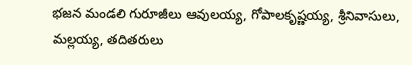భజన మండలి గురూజీలు ఆవులయ్య, గోపాలకృష్ణయ్య, శ్రీనివాసులు, మల్లయ్య, తదితరులు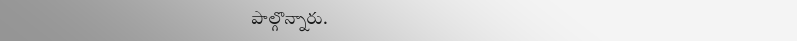పాల్గొన్నారు.